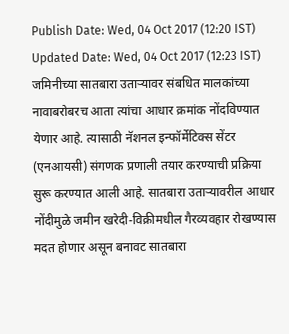Publish Date: Wed, 04 Oct 2017 (12:20 IST)
Updated Date: Wed, 04 Oct 2017 (12:23 IST)
जमिनीच्या सातबारा उताऱ्यावर संबधित मालकांच्या नावाबरोबरच आता त्यांचा आधार क्रमांक नोंदविण्यात येणार आहे. त्यासाठी नॅशनल इन्फॉर्मेटिक्स सेंटर (एनआयसी) संगणक प्रणाली तयार करण्याची प्रक्रिया सुरू करण्यात आली आहे. सातबारा उताऱ्यावरील आधार नोंदीमुळे जमीन खरेदी-विक्रीमधील गैरव्यवहार रोखण्यास मदत होणार असून बनावट सातबारा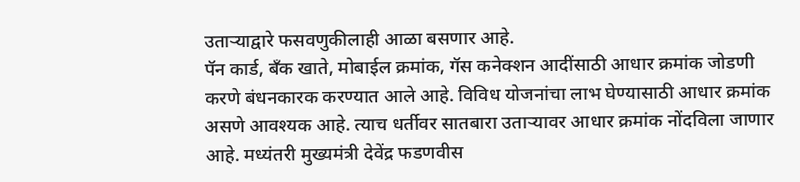उताऱ्याद्वारे फसवणुकीलाही आळा बसणार आहे.
पॅन कार्ड, बॅंक खाते, मोबाईल क्रमांक, गॅस कनेक्शन आदींसाठी आधार क्रमांक जोडणी करणे बंधनकारक करण्यात आले आहे. विविध योजनांचा लाभ घेण्यासाठी आधार क्रमांक असणे आवश्यक आहे. त्याच धर्तीवर सातबारा उताऱ्यावर आधार क्रमांक नोंदविला जाणार आहे. मध्यंतरी मुख्यमंत्री देवेंद्र फडणवीस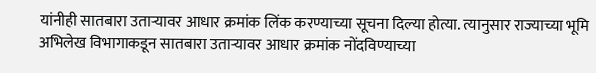यांनीही सातबारा उताऱ्यावर आधार क्रमांक लिंक करण्याच्या सूचना दिल्या होत्या. त्यानुसार राज्याच्या भूमि अभिलेख विभागाकडून सातबारा उताऱ्यावर आधार क्रमांक नोंदविण्याच्या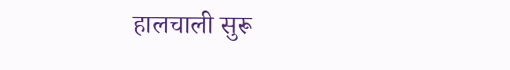हालचाली सुरू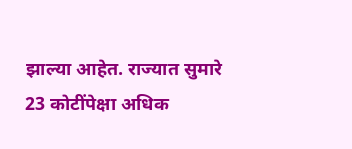झाल्या आहेत. राज्यात सुमारे 23 कोटींपेक्षा अधिक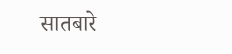सातबारे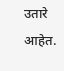उतारे आहेत.